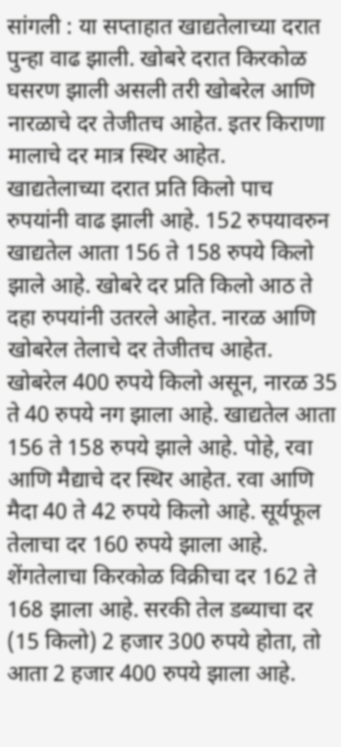सांगली : या सप्ताहात खाद्यतेलाच्या दरात पुन्हा वाढ झाली. खोबरे दरात किरकोळ घसरण झाली असली तरी खोबरेल आणि नारळाचे दर तेजीतच आहेत. इतर किराणा मालाचे दर मात्र स्थिर आहेत.
खाद्यतेलाच्या दरात प्रति किलो पाच रुपयांनी वाढ झाली आहे. 152 रुपयावरुन खाद्यतेल आता 156 ते 158 रुपये किलो झाले आहे. खोबरे दर प्रति किलो आठ ते दहा रुपयांनी उतरले आहेत. नारळ आणि खोबरेल तेलाचे दर तेजीतच आहेत. खोबरेल 400 रुपये किलो असून, नारळ 35 ते 40 रुपये नग झाला आहे. खाद्यतेल आता 156 ते 158 रुपये झाले आहे. पोहे, रवा आणि मैद्याचे दर स्थिर आहेत. रवा आणि मैदा 40 ते 42 रुपये किलो आहे. सूर्यफूल तेलाचा दर 160 रुपये झाला आहे. शेंगतेलाचा किरकोळ विक्रीचा दर 162 ते 168 झाला आहे. सरकी तेल डब्याचा दर (15 किलो) 2 हजार 300 रुपये होता, तो आता 2 हजार 400 रुपये झाला आहे.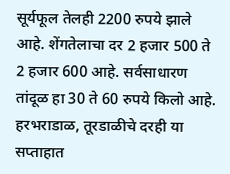सूर्यफूल तेलही 2200 रुपये झाले आहे. शेंगतेलाचा दर 2 हजार 500 ते 2 हजार 600 आहे. सर्वसाधारण तांदूळ हा 30 ते 60 रुपये किलो आहे. हरभराडाळ, तूरडाळीचे दरही या सप्ताहात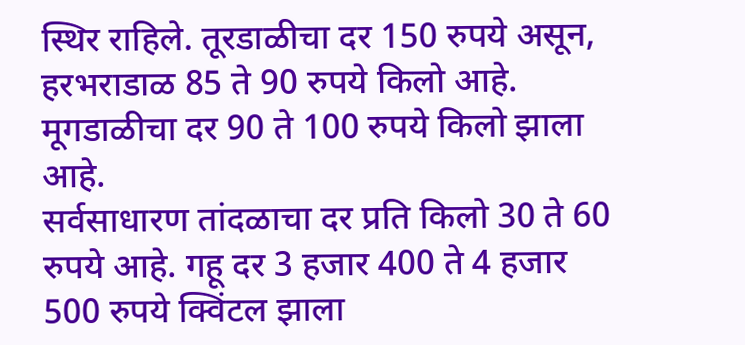स्थिर राहिले. तूरडाळीचा दर 150 रुपये असून, हरभराडाळ 85 ते 90 रुपये किलो आहे. मूगडाळीचा दर 90 ते 100 रुपये किलो झाला आहे.
सर्वसाधारण तांदळाचा दर प्रति किलो 30 ते 60 रुपये आहे. गहू दर 3 हजार 400 ते 4 हजार 500 रुपये क्विंटल झाला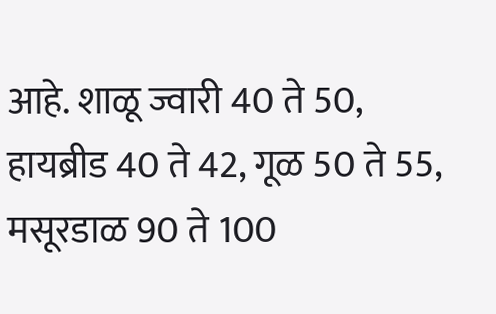आहे. शाळू ज्वारी 40 ते 50, हायब्रीड 40 ते 42, गूळ 50 ते 55, मसूरडाळ 90 ते 100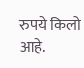रुपये किलो आहे.